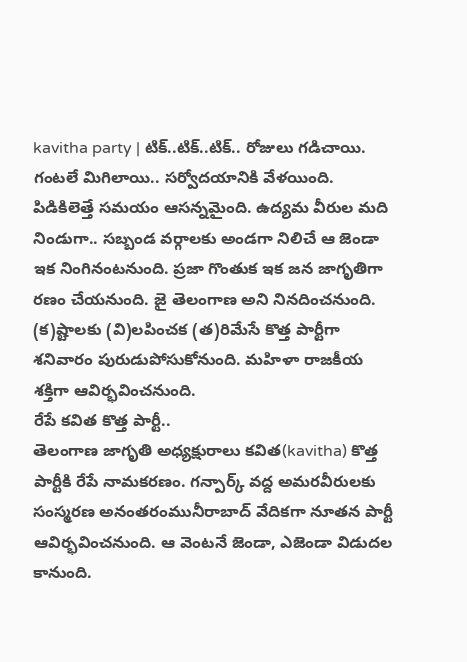kavitha party | టిక్..టిక్..టిక్.. రోజులు గడిచాయి. గంటలే మిగిలాయి.. సర్వోదయానికి వేళయింది. పిడికిలెత్తే సమయం ఆసన్నమైంది. ఉద్యమ వీరుల మది నిండుగా.. సబ్బండ వర్గాలకు అండగా నిలిచే ఆ జెండా ఇక నింగినంటనుంది. ప్రజా గొంతుక ఇక జన జాగృతిగా రణం చేయనుంది. జై తెలంగాణ అని నినదించనుంది. (క)ష్టాలకు (వి)లపించక (త)రిమేసే కొత్త పార్టీగా శనివారం పురుడుపోసుకోనుంది. మహిళా రాజకీయ శక్తిగా ఆవిర్భవించనుంది.
రేపే కవిత కొత్త పార్టీ..
తెలంగాణ జాగృతి అధ్యక్షురాలు కవిత(kavitha) కొత్త పార్టీకి రేపే నామకరణం. గన్పార్క్ వద్ద అమరవీరులకు సంస్మరణ అనంతరంమునీరాబాద్ వేదికగా నూతన పార్టీ ఆవిర్భవించనుంది. ఆ వెంటనే జెండా, ఎజెండా విడుదల కానుంది.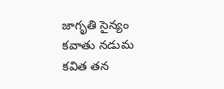జాగృతి సైన్యం కవాతు నడుమ కవిత తన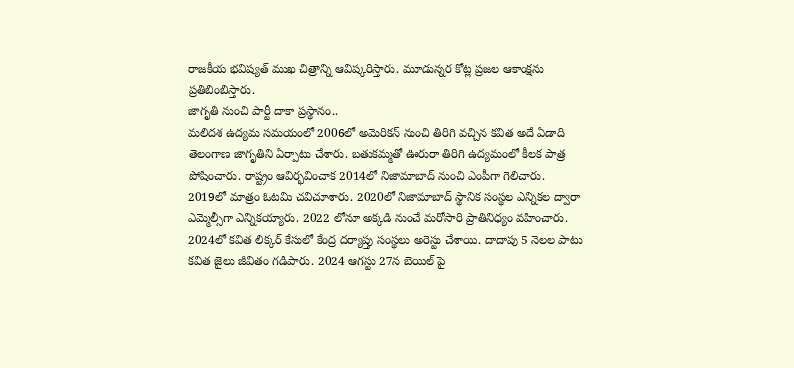రాజకీయ భవిష్యత్ ముఖ చిత్రాన్ని ఆవిష్కరిస్తారు. మూడున్నర కోట్ల ప్రజల ఆకాంక్షను ప్రతిబింబిస్తారు.
జాగృతి నుంచి పార్టీ దాకా ప్రస్థానం..
మలిదశ ఉద్యమ సమయంలో 2006లో అమెరికన్ నుంచి తిరిగి వచ్చిన కవిత అదే ఏడాది తెలంగాణ జాగృతిని ఏర్పాటు చేశారు. బతుకమ్మతో ఊరురా తిరిగి ఉద్యమంలో కీలక పాత్ర పోషించారు. రాష్ట్రం ఆవిర్భవించాక 2014లో నిజామాబాద్ నుంచి ఎంపీగా గెలిచారు. 2019లో మాత్రం ఓటమి చవిచూశారు. 2020లో నిజామాబాద్ స్థానిక సంస్థల ఎన్నికల ద్వారా ఎమ్మెల్సీగా ఎన్నికయ్యారు. 2022 లోనూ అక్కడి నుంచే మరోసారి ప్రాతినిధ్యం వహించారు. 2024లో కవిత లిక్కర్ కేసులో కేంద్ర దర్యాప్తు సంస్థలు అరెస్టు చేశాయి. దాదాపు 5 నెలల పాటు కవిత జైలు జీవితం గడిపారు. 2024 ఆగస్టు 27న బెయిల్ పై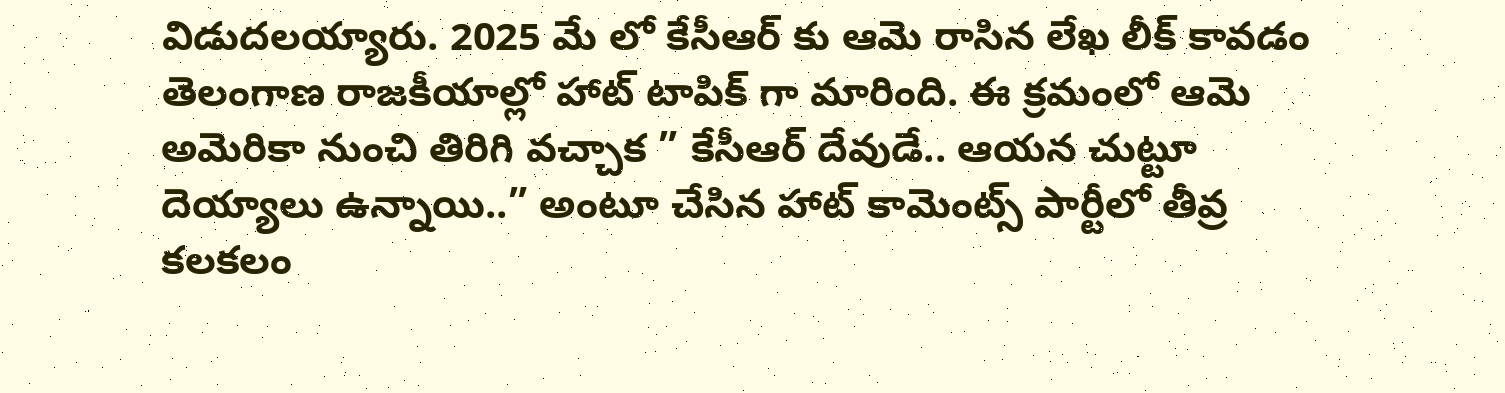విడుదలయ్యారు. 2025 మే లో కేసీఆర్ కు ఆమె రాసిన లేఖ లీక్ కావడం తెలంగాణ రాజకీయాల్లో హాట్ టాపిక్ గా మారింది. ఈ క్రమంలో ఆమె అమెరికా నుంచి తిరిగి వచ్చాక ” కేసీఆర్ దేవుడే.. ఆయన చుట్టూ దెయ్యాలు ఉన్నాయి..” అంటూ చేసిన హాట్ కామెంట్స్ పార్టీలో తీవ్ర కలకలం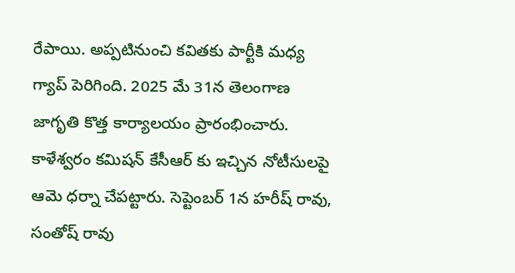రేపాయి. అప్పటినుంచి కవితకు పార్టీకి మధ్య గ్యాప్ పెరిగింది. 2025 మే 31న తెలంగాణ జాగృతి కొత్త కార్యాలయం ప్రారంభించారు. కాళేశ్వరం కమిషన్ కేసీఆర్ కు ఇచ్చిన నోటీసులపై ఆమె ధర్నా చేపట్టారు. సెప్టెంబర్ 1న హరీష్ రావు, సంతోష్ రావు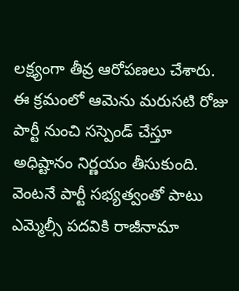లక్ష్యంగా తీవ్ర ఆరోపణలు చేశారు. ఈ క్రమంలో ఆమెను మరుసటి రోజు పార్టీ నుంచి సస్పెండ్ చేస్తూ అధిష్టానం నిర్ణయం తీసుకుంది. వెంటనే పార్టీ సభ్యత్వంతో పాటు ఎమ్మెల్సీ పదవికి రాజీనామా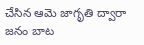చేసిన ఆమె జాగృతి ద్వారా జనం బాట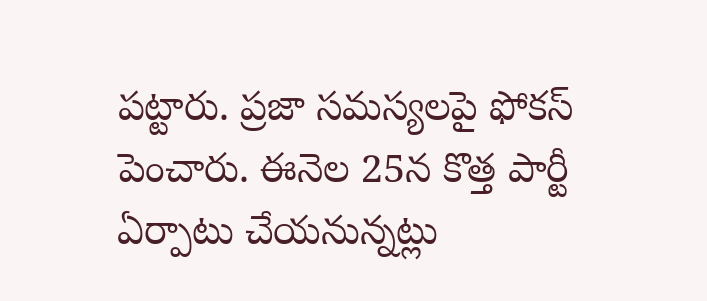పట్టారు. ప్రజా సమస్యలపై ఫోకస్ పెంచారు. ఈనెల 25న కొత్త పార్టీ ఏర్పాటు చేయనున్నట్లు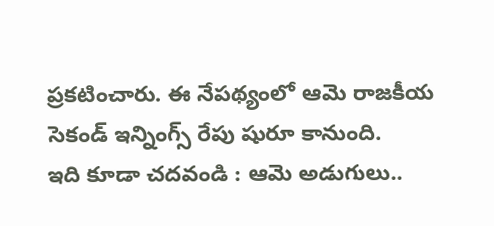ప్రకటించారు. ఈ నేపథ్యంలో ఆమె రాజకీయ సెకండ్ ఇన్నింగ్స్ రేపు షురూ కానుంది.
ఇది కూడా చదవండి : ఆమె అడుగులు..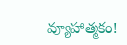వ్యూహాత్మకం!